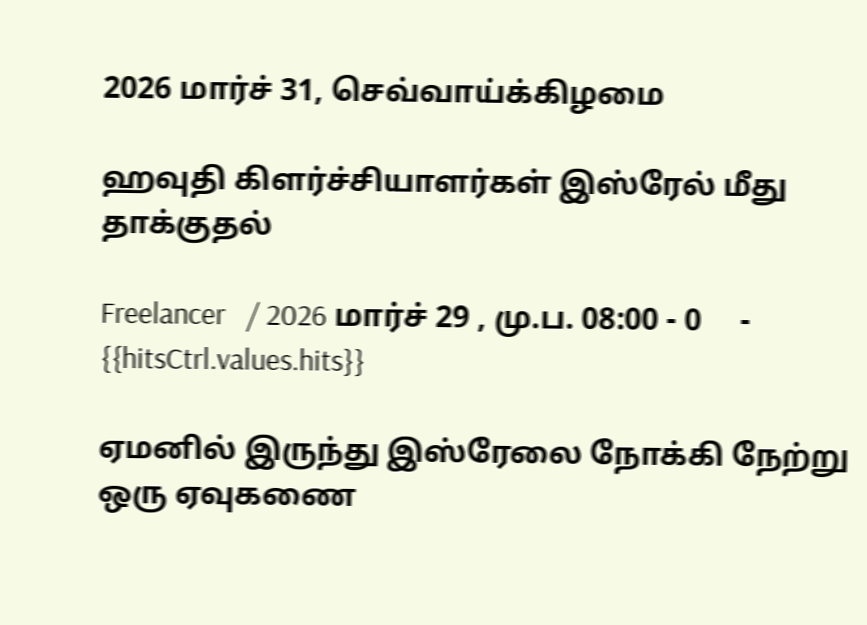2026 மார்ச் 31, செவ்வாய்க்கிழமை

ஹவுதி கிளர்ச்சியாளர்கள் இஸ்ரேல் மீது தாக்குதல்

Freelancer   / 2026 மார்ச் 29 , மு.ப. 08:00 - 0     - {{hitsCtrl.values.hits}}

ஏமனில் இருந்து இஸ்ரேலை நோக்கி நேற்று ஒரு ஏவுகணை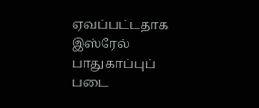ஏவப்பட்டதாக இஸ்ரேல் பாதுகாப்புப் படை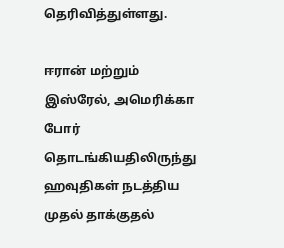தெரிவித்துள்ளது.

ஈரான் மற்றும் இஸ்ரேல், அமெரிக்கா போர் தொடங்கியதிலிருந்து ஹவுதிகள் நடத்திய முதல் தாக்குதல்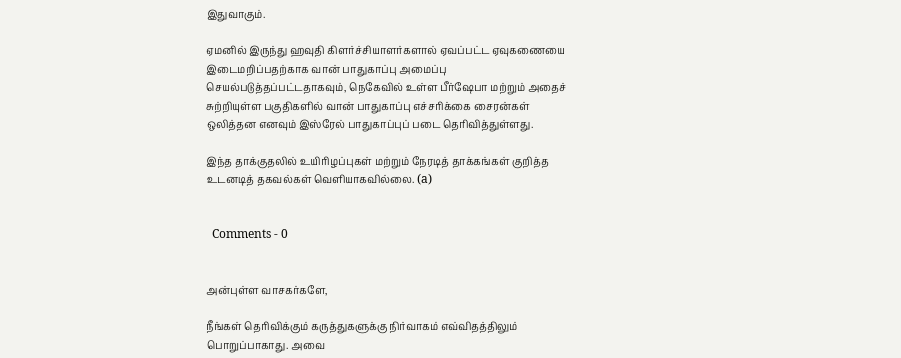இதுவாகும்.

ஏமனில் இருந்து ஹவுதி கிளர்ச்சியாளர்களால் ஏவப்பட்ட ஏவுகணையை இடைமறிப்பதற்காக வான் பாதுகாப்பு அமைப்பு செயல்படுத்தப்பட்டதாகவும், நெகேவில் உள்ள பீர்ஷேபா மற்றும் அதைச் சுற்றியுள்ள பகுதிகளில் வான் பாதுகாப்பு எச்சரிக்கை சைரன்கள் ஒலித்தன எனவும் இஸ்ரேல் பாதுகாப்புப் படை தெரிவித்துள்ளது.

இந்த தாக்குதலில் உயிரிழப்புகள் மற்றும் நேரடித் தாக்கங்கள் குறித்த உடனடித் தகவல்கள் வெளியாகவில்லை. (a)


  Comments - 0


அன்புள்ள வாசகர்களே,

நீங்கள் தெரிவிக்கும் கருத்துகளுக்கு நிர்வாகம் எவ்விதத்திலும் பொறுப்பாகாது. அவை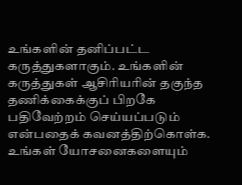உங்களின் தனிப்பட்ட கருத்துகளாகும். உங்களின் கருத்துகள் ஆசிரியரின் தகுந்த தணிக்கைக்குப் பிறகே பதிவேற்றம் செய்யப்படும் என்பதைக் கவனத்திற்கொள்க. உங்கள் யோசனைகளையும்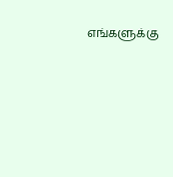எங்களுக்கு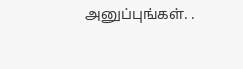அனுப்புங்கள். .